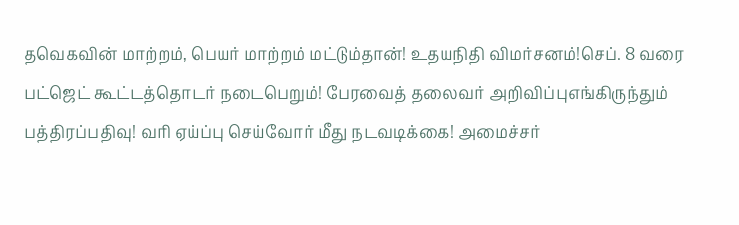தவெகவின் மாற்றம், பெயர் மாற்றம் மட்டும்தான்! உதயநிதி விமர்சனம்!செப். 8 வரை பட்ஜெட் கூட்டத்தொடர் நடைபெறும்! பேரவைத் தலைவர் அறிவிப்புஎங்கிருந்தும் பத்திரப்பதிவு! வரி ஏய்ப்பு செய்வோர் மீது நடவடிக்கை! அமைச்சர்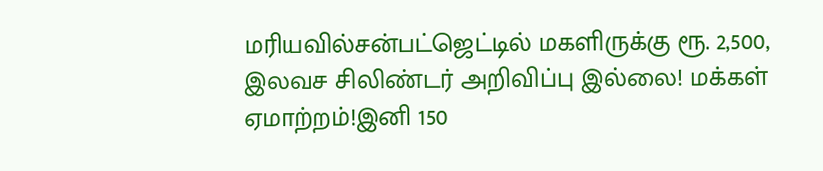மரியவில்சன்பட்ஜெட்டில் மகளிருக்கு ரூ. 2,500, இலவச சிலிண்டர் அறிவிப்பு இல்லை! மக்கள் ஏமாற்றம்!இனி 150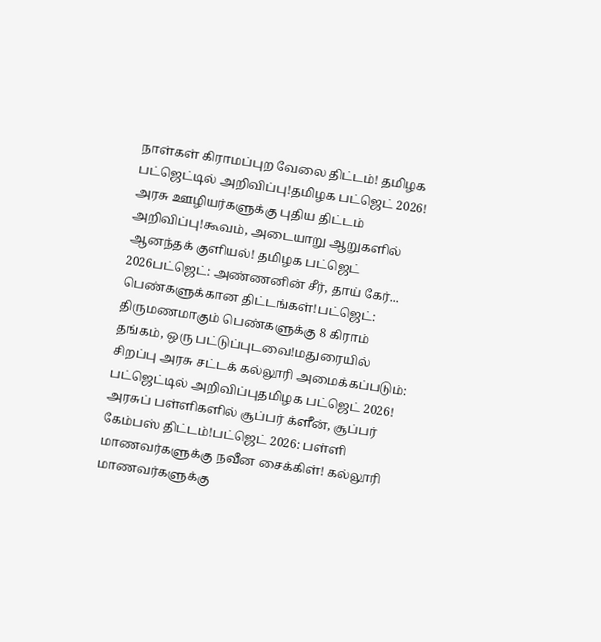நாள்கள் கிராமப்புற வேலை திட்டம்! தமிழக பட்ஜெட்டில் அறிவிப்பு!தமிழக பட்ஜெட் 2026! அரசு ஊழியர்களுக்கு புதிய திட்டம் அறிவிப்பு!கூவம், அடையாறு ஆறுகளில் ஆனந்தக் குளியல்! தமிழக பட்ஜெட் 2026பட்ஜெட்: அண்ணனின் சீர், தாய் கேர்... பெண்களுக்கான திட்டங்கள்!பட்ஜெட்: திருமணமாகும் பெண்களுக்கு 8 கிராம் தங்கம், ஒரு பட்டுப்புடவை!மதுரையில் சிறப்பு அரசு சட்டக் கல்லூரி அமைக்கப்படும்: பட்ஜெட்டில் அறிவிப்புதமிழக பட்ஜெட் 2026! அரசுப் பள்ளிகளில் சூப்பர் க்ளீன், சூப்பர் கேம்பஸ் திட்டம்!பட்ஜெட் 2026: பள்ளி மாணவர்களுக்கு நவீன சைக்கிள்! கல்லூரி மாணவர்களுக்கு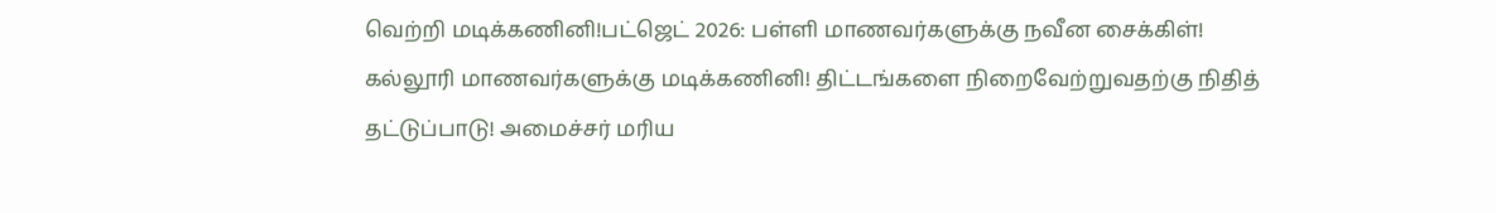வெற்றி மடிக்கணினி!பட்ஜெட் 2026: பள்ளி மாணவர்களுக்கு நவீன சைக்கிள்! கல்லூரி மாணவர்களுக்கு மடிக்கணினி! திட்டங்களை நிறைவேற்றுவதற்கு நிதித் தட்டுப்பாடு! அமைச்சர் மரிய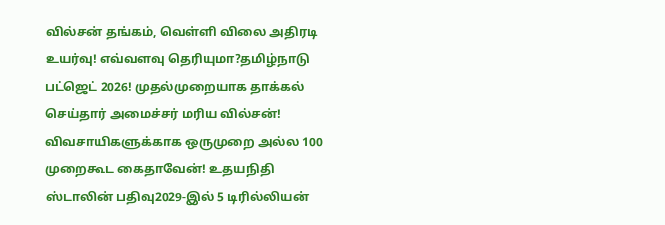வில்சன் தங்கம், வெள்ளி விலை அதிரடி உயர்வு! எவ்வளவு தெரியுமா?தமிழ்நாடு பட்ஜெட் 2026! முதல்முறையாக தாக்கல் செய்தார் அமைச்சர் மரிய வில்சன்! விவசாயிகளுக்காக ஒருமுறை அல்ல 100 முறைகூட கைதாவேன்! உதயநிதி ஸ்டாலின் பதிவு2029-இல் 5 டிரில்லியன்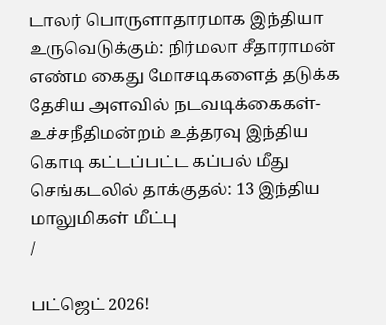டாலர் பொருளாதாரமாக இந்தியா உருவெடுக்கும்: நிர்மலா சீதாராமன் எண்ம கைது மோசடிகளைத் தடுக்க தேசிய அளவில் நடவடிக்கைகள்- உச்சநீதிமன்றம் உத்தரவு இந்திய கொடி கட்டப்பட்ட கப்பல் மீது செங்கடலில் தாக்குதல்: 13 இந்திய மாலுமிகள் மீட்பு
/

பட்ஜெட் 2026!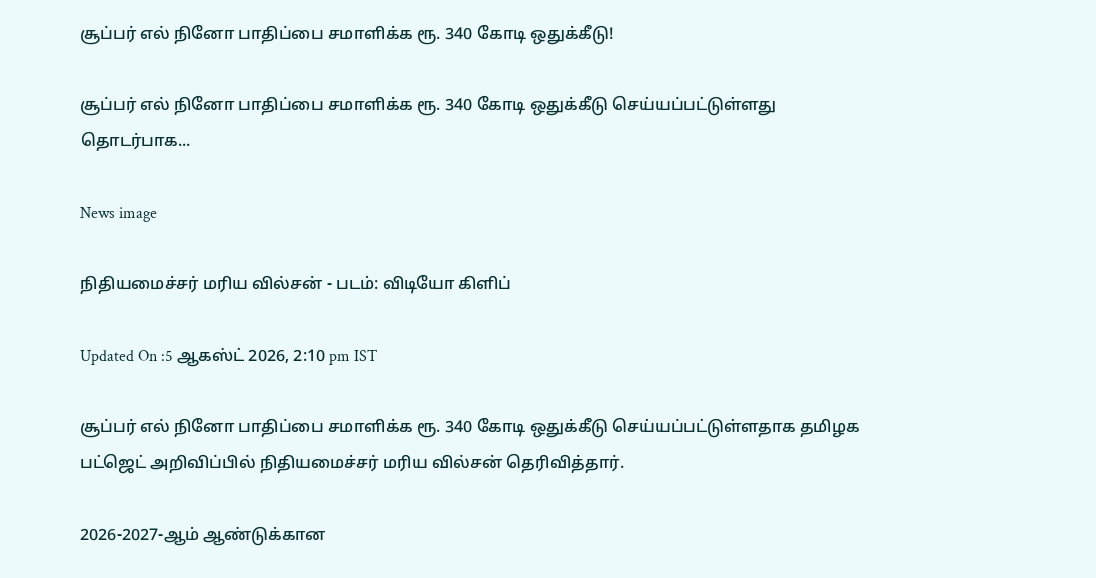சூப்பர் எல் நினோ பாதிப்பை சமாளிக்க ரூ. 340 கோடி ஒதுக்கீடு!

சூப்பர் எல் நினோ பாதிப்பை சமாளிக்க ரூ. 340 கோடி ஒதுக்கீடு செய்யப்பட்டுள்ளது தொடர்பாக...

News image

நிதியமைச்சர் மரிய வில்சன் - படம்: விடியோ கிளிப்

Updated On :5 ஆகஸ்ட் 2026, 2:10 pm IST

சூப்பர் எல் நினோ பாதிப்பை சமாளிக்க ரூ. 340 கோடி ஒதுக்கீடு செய்யப்பட்டுள்ளதாக தமிழக பட்ஜெட் அறிவிப்பில் நிதியமைச்சர் மரிய வில்சன் தெரிவித்தார்.

2026-2027-ஆம் ஆண்டுக்கான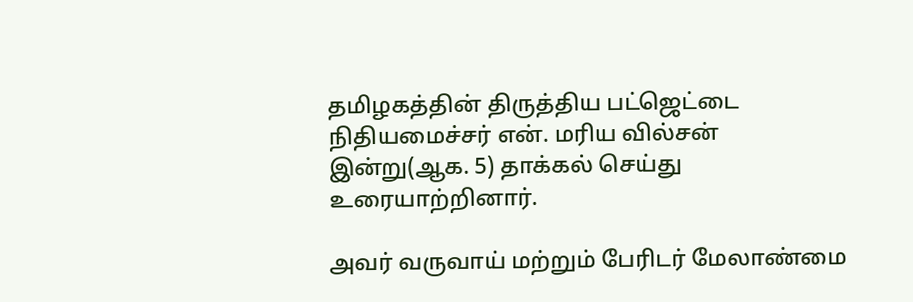தமிழகத்தின் திருத்திய பட்ஜெட்டை நிதியமைச்சர் என். மரிய வில்சன் இன்று(ஆக. 5) தாக்கல் செய்து உரையாற்றினார்.

அவர் வருவாய் மற்றும் பேரிடர் மேலாண்மை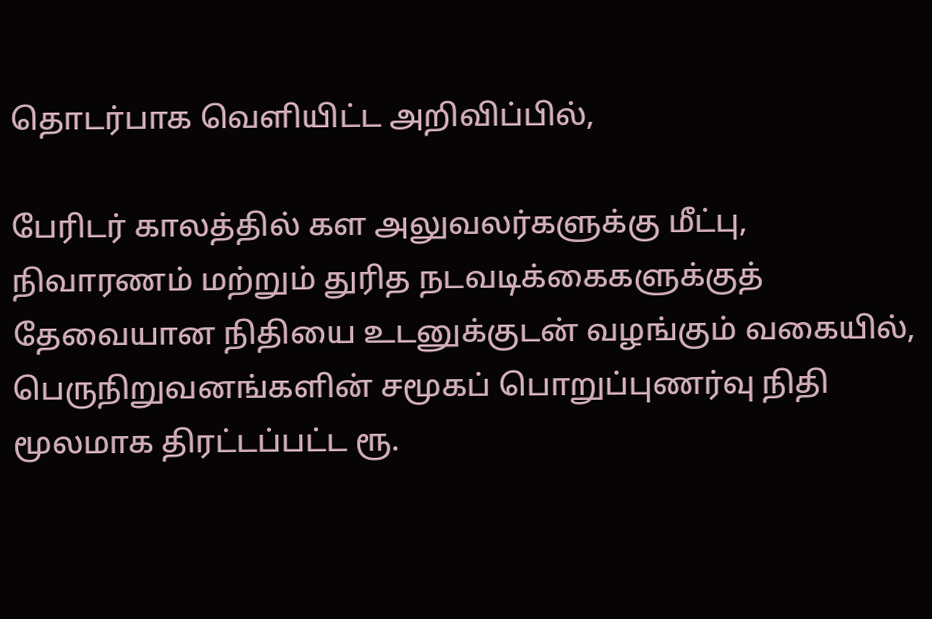தொடர்பாக வெளியிட்ட அறிவிப்பில்,

பேரிடர் காலத்தில் கள அலுவலர்களுக்கு மீட்பு, நிவாரணம் மற்றும் துரித நடவடிக்கைகளுக்குத் தேவையான நிதியை உடனுக்குடன் வழங்கும் வகையில், பெருநிறுவனங்களின் சமூகப் பொறுப்புணர்வு நிதி மூலமாக திரட்டப்பட்ட ரூ.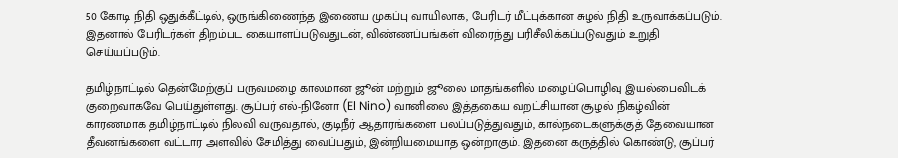50 கோடி நிதி ஒதுக்கீட்டில், ஒருங்கிணைந்த இணைய முகப்பு வாயிலாக, பேரிடர் மீட்புக்கான சுழல் நிதி உருவாக்கப்படும். இதனால் பேரிடர்கள் திறம்பட கையாளப்படுவதுடன், விண்ணப்பங்கள் விரைந்து பரிசீலிக்கப்படுவதும் உறுதி செய்யப்படும்.

தமிழ்நாட்டில் தென்மேற்குப் பருவமழை காலமான ஜூன் மற்றும் ஜூலை மாதங்களில் மழைப்பொழிவு இயல்பைவிடக் குறைவாகவே பெய்துள்ளது. சூப்பர் எல்-நினோ (El Nino) வானிலை இத்தகைய வறட்சியான சூழல் நிகழ்வின் காரணமாக தமிழ்நாட்டில் நிலவி வருவதால், குடிநீர் ஆதாரங்களை பலப்படுத்துவதும், கால்நடைகளுக்குத் தேவையான தீவனங்களை வட்டார அளவில் சேமித்து வைப்பதும், இன்றியமையாத ஒன்றாகும். இதனை கருத்தில் கொண்டு, சூப்பர்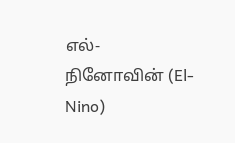எல்-நினோவின் (El-Nino)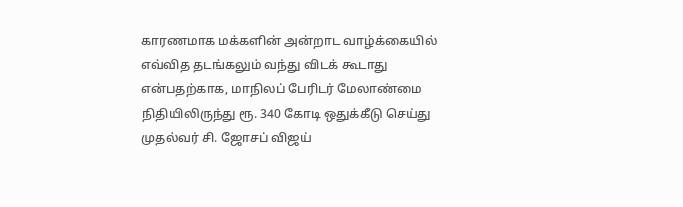காரணமாக மக்களின் அன்றாட வாழ்க்கையில் எவ்வித தடங்கலும் வந்து விடக் கூடாது என்பதற்காக, மாநிலப் பேரிடர் மேலாண்மை நிதியிலிருந்து ரூ. 340 கோடி ஒதுக்கீடு செய்து முதல்வர் சி. ஜோசப் விஜய்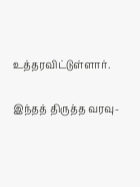உத்தரவிட்டுள்ளார்.

இந்தத் திருத்த வரவு-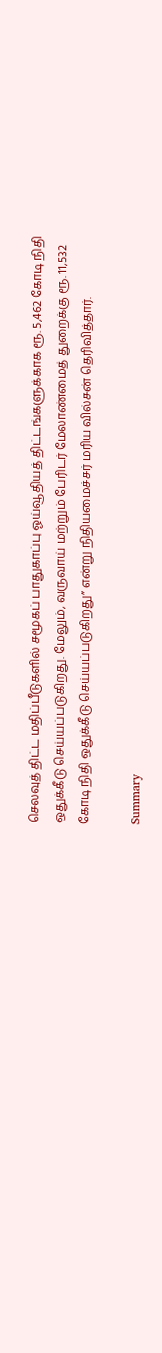செலவுத் திட்ட மதிப்பீடுகளில் சமூகப் பாதுகாப்பு ஓய்வூதியத் திட்டங்களுக்காக ரூ. 5,462 கோடி நிதி ஒதுக்கீடு செய்யப்படுகிறது. மேலும், வருவாய் மற்றும் பேரிடர் மேலாண்மைத் துறைக்கு ரூ. 11,532 கோடி நிதி ஒதுக்கீடு செய்யப்படுகிறது” என்று நிதியமைச்சர் மரிய வில்சன் தெரிவித்தார்.

Summary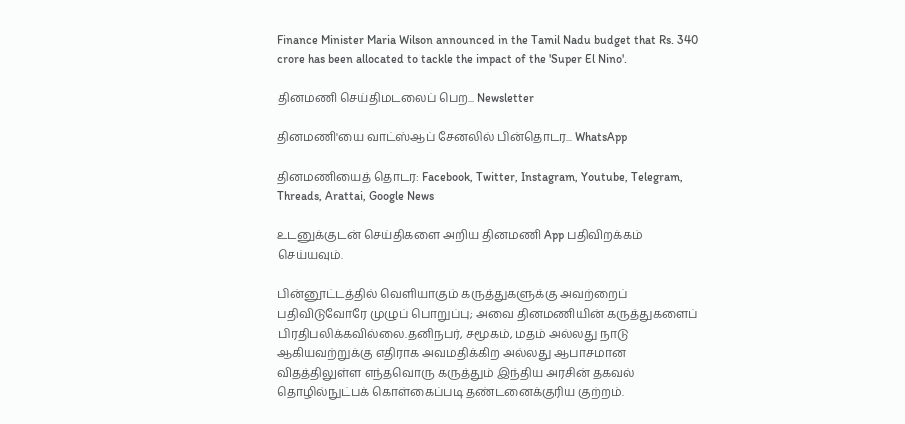Finance Minister Maria Wilson announced in the Tamil Nadu budget that Rs. 340 crore has been allocated to tackle the impact of the 'Super El Nino'.

தினமணி செய்திமடலைப் பெற... Newsletter

தினமணி'யை வாட்ஸ்ஆப் சேனலில் பின்தொடர... WhatsApp

தினமணியைத் தொடர: Facebook, Twitter, Instagram, Youtube, Telegram, Threads, Arattai, Google News

உடனுக்குடன் செய்திகளை அறிய தினமணி App பதிவிறக்கம் செய்யவும்.

பின்னூட்டத்தில் வெளியாகும் கருத்துகளுக்கு அவற்றைப் பதிவிடுவோரே முழுப் பொறுப்பு; அவை தினமணியின் கருத்துகளைப் பிரதிபலிக்கவில்லை.தனிநபர், சமூகம், மதம் அல்லது நாடு ஆகியவற்றுக்கு எதிராக அவமதிக்கிற அல்லது ஆபாசமான விதத்திலுள்ள எந்தவொரு கருத்தும் இந்திய அரசின் தகவல் தொழில்நுட்பக் கொள்கைப்படி தண்டனைக்குரிய குற்றம்.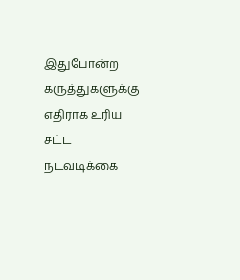இதுபோன்ற கருத்துகளுக்கு எதிராக உரிய சட்ட நடவடிக்கை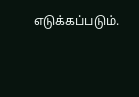எடுக்கப்படும்.